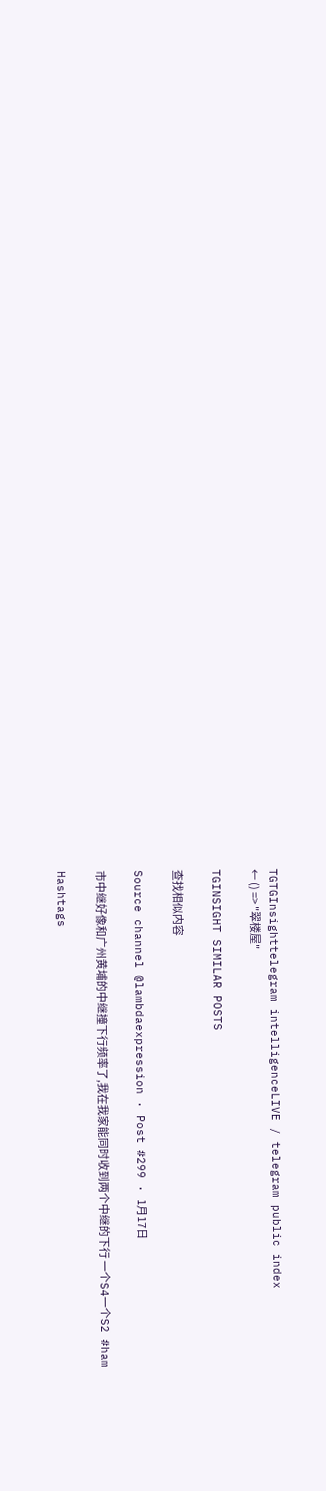TGTGInsighttelegram intelligenceLIVE / telegram public index
← () => "翠楼屋"

TGINSIGHT SIMILAR POSTS

查找相似内容

Source channel @lambdaexpression · Post #299 · 1月17日

市中继好像和广州黄埔的中继撞下行频率了,我在我家能同时收到两个中继的下行 一个S4一个S2 #ham

Hashtags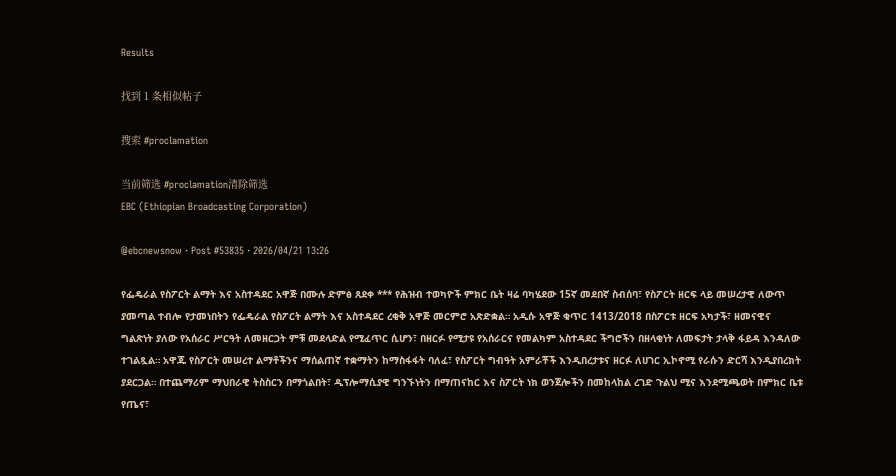Results

找到 1 条相似帖子

搜索 #proclamation

当前筛选 #proclamation清除筛选
EBC (Ethiopian Broadcasting Corporation)

@ebcnewsnow · Post #53835 · 2026/04/21 13:26

የፌዴራል የስፖርት ልማት እና አስተዳደር አዋጅ በሙሉ ድምፅ ጸደቀ *** የሕዝብ ተወካዮች ምክር ቤት ዛሬ ባካሄደው 15ኛ መደበኛ ስብሰባ፣ የስፖርት ዘርፍ ላይ መሠረታዊ ለውጥ ያመጣል ተብሎ የታመነበትን የፌዴራል የስፖርት ልማት እና አስተዳደር ረቂቅ አዋጅ መርምሮ አጽድቋል። አዲሱ አዋጅ ቁጥር 1413/2018 በስፖርቱ ዘርፍ አካታች፣ ዘመናዊና ግልጽነት ያለው የአሰራር ሥርዓት ለመዘርጋት ምቹ መደላድል የሚፈጥር ሲሆን፣ በዘርፉ የሚታዩ የአሰራርና የመልካም አስተዳደር ችግሮችን በዘላቂነት ለመፍታት ታላቅ ፋይዳ እንዳለው ተገልጿል። አዋጁ የስፖርት መሠረተ ልማቶችንና ማሰልጠኛ ተቋማትን ከማስፋፋት ባለፈ፣ የስፖርት ግብዓት አምራቾች እንዲበረታቱና ዘርፉ ለሀገር ኢኮኖሚ የራሱን ድርሻ እንዲያበረክት ያደርጋል። በተጨማሪም ማህበራዊ ትስስርን በማጎልበት፣ ዲፕሎማሲያዊ ግንኙነትን በማጠናከር እና ስፖርት ነክ ወንጀሎችን በመከላከል ረገድ ጉልህ ሚና እንደሚጫወት በምክር ቤቱ የጤና፣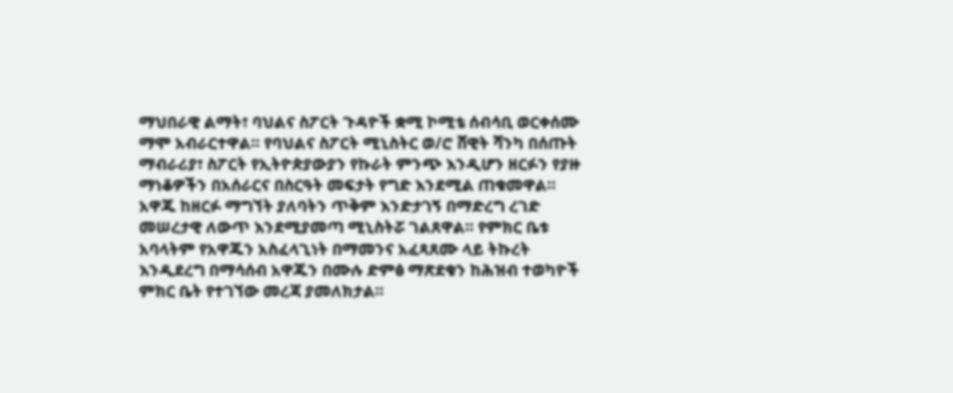ማህበራዊ ልማት፣ ባህልና ስፖርት ጉዳዮች ቋሚ ኮሚቴ ሰብሳቢ ወርቀሰሙ ማሞ አብራርተዋል። የባህልና ስፖርት ሚኒስትር ወ/ሮ ሸዊት ሻንካ በሰጡት ማብራሪያ፣ ስፖርት የኢትዮጵያውያን የኩራት ምንጭ እንዲሆን ዘርፉን የያዙ ማነቆዎችን በአሰራርና በስርዓት መፍታት የግድ እንደሚል ጠቁመዋል። አዋጁ ከዘርፉ ማግኘት ያለባትን ጥቅም እንድታገኝ በማድረግ ረገድ መሠረታዊ ለውጥ እንደሚያመጣ ሚኒስትሯ ገልጸዋል። የምክር ቤቱ አባላትም የአዋጁን አስፈላጊነት በማመንና አፈጻጸሙ ላይ ትኩረት እንዲደረግ በማሳሰብ አዋጁን በሙሉ ድምፅ ማጽደቁን ከሕዝብ ተወካዮች ምክር ቤት የተገኘው መረጃ ያመለክታል።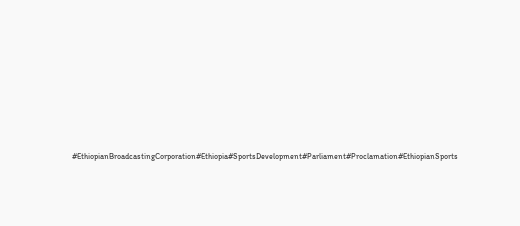#EthiopianBroadcastingCorporation#Ethiopia#SportsDevelopment#Parliament#Proclamation#EthiopianSports